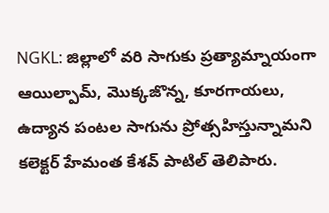NGKL: జిల్లాలో వరి సాగుకు ప్రత్యామ్నాయంగా ఆయిల్పామ్, మొక్కజొన్న, కూరగాయలు, ఉద్యాన పంటల సాగును ప్రోత్సహిస్తున్నామని కలెక్టర్ హేమంత కేశవ్ పాటిల్ తెలిపారు.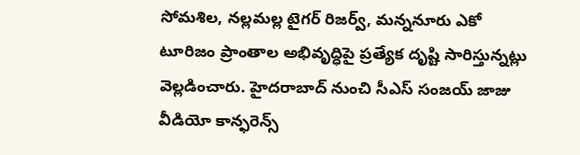సోమశిల, నల్లమల్ల టైగర్ రిజర్వ్, మన్ననూరు ఎకో టూరిజం ప్రాంతాల అభివృద్ధిపై ప్రత్యేక దృష్టి సారిస్తున్నట్లు వెల్లడించారు. హైదరాబాద్ నుంచి సీఎస్ సంజయ్ జాజు వీడియో కాన్ఫరెన్స్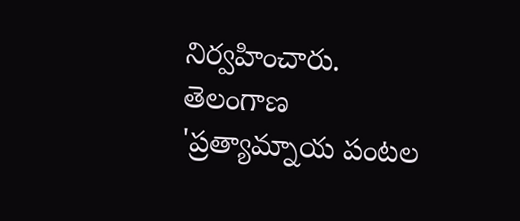నిర్వహించారు.
తెలంగాణ
'ప్రత్యామ్నాయ పంటల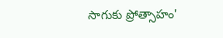సాగుకు ప్రోత్సాహం'